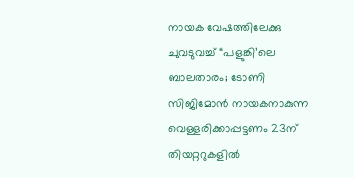നായക വേഷത്തിലേക്കു ചുവടുവച്ച് “പളുങ്കി’ലെ ബാലതാരം; ടോണി സിജിമോൻ നായകനാകുന്ന വെള്ളരിക്കാപ്പട്ടണം 23ന് തിയറ്ററുകളിൽ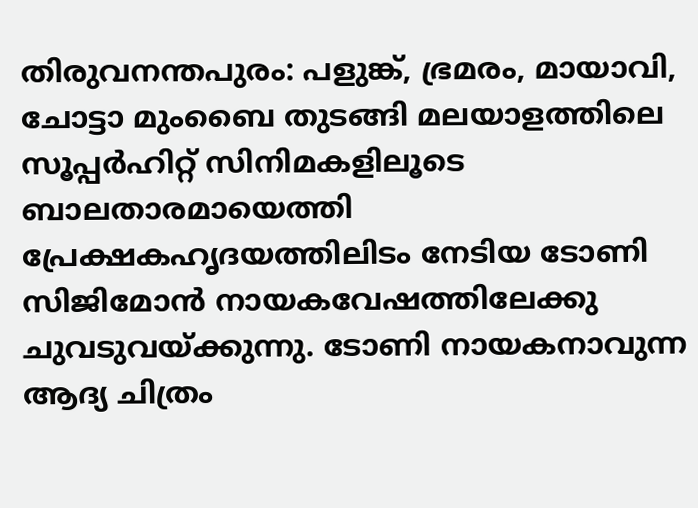തിരുവനന്തപുരം: പളുങ്ക്, ഭ്രമരം, മായാവി, ചോട്ടാ മുംബൈ തുടങ്ങി മലയാളത്തിലെ സൂപ്പർഹിറ്റ് സിനിമകളിലൂടെ ബാലതാരമായെത്തി പ്രേക്ഷകഹൃദയത്തിലിടം നേടിയ ടോണി സിജിമോൻ നായകവേഷത്തിലേക്കു ചുവടുവയ്ക്കുന്നു. ടോണി നായകനാവുന്ന ആദ്യ ചിത്രം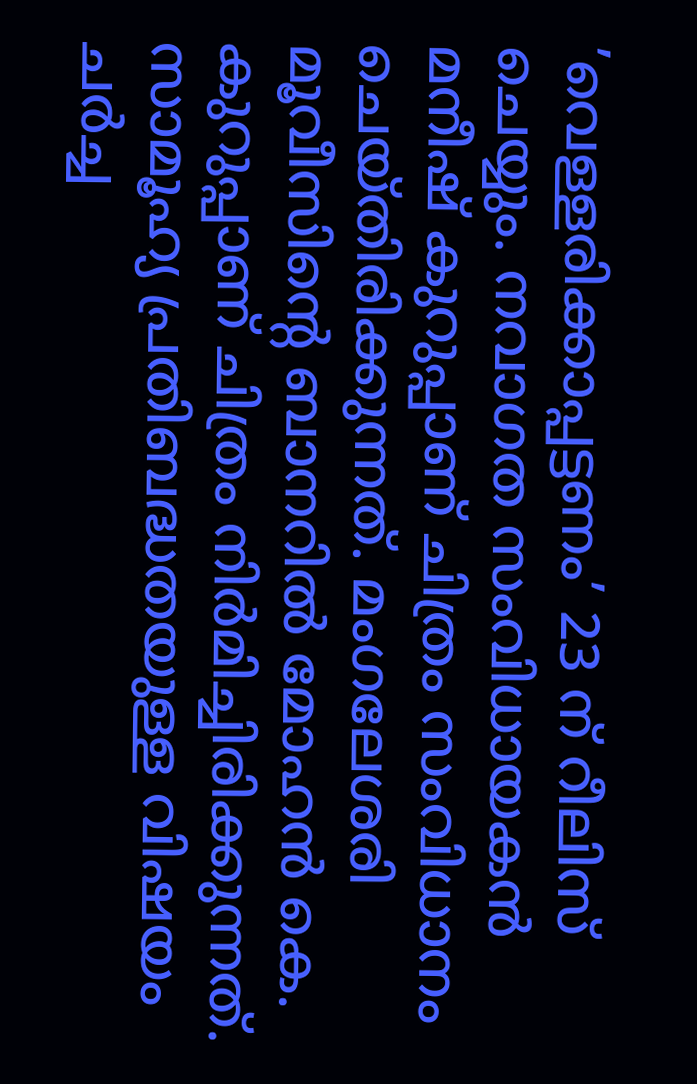’വെള്ളരിക്കാപ്പട്ടണം’ 23 ന് റീലിസ് ചെയ്യും. നവാഗത സംവിധായകൻ മനീഷ് കുറുപ്പാണ് ചിത്രം സംവിധാനം ചെയ്തിരിക്കുന്നത്. മംഗലേശരി മൂവീസിന്‍റെ ബാനറിൽ മോഹൻ കെ. കുറുപ്പാണ് ചിത്രം നിർമിച്ചിരിക്കുന്നത്. സാമൂഹ്യ പ്രതിബദ്ധതയുള്ള വിഷയം ചർച്ച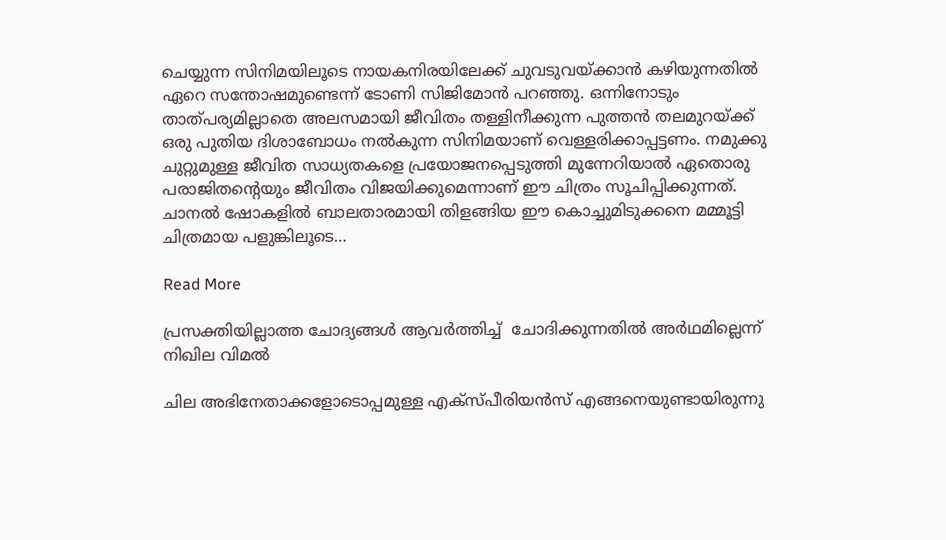ചെയ്യുന്ന സിനിമയിലൂടെ നായകനിരയിലേക്ക് ചുവടുവയ്ക്കാൻ കഴിയുന്നതിൽ ഏറെ സന്തോഷമുണ്ടെന്ന് ടോണി സിജിമോൻ പറഞ്ഞു. ഒന്നിനോടും താത്പര്യമില്ലാതെ അലസമായി ജീവിതം തള്ളിനീക്കുന്ന പുത്തൻ തലമുറയ്ക്ക് ഒരു പുതിയ ദിശാബോധം നൽകുന്ന സിനിമയാണ് വെള്ളരിക്കാപ്പട്ടണം. നമുക്കു ചുറ്റുമുള്ള ജീവിത സാധ്യതകളെ പ്രയോജനപ്പെടുത്തി മുന്നേറിയാൽ ഏതൊരു പരാജിതന്‍റെയും ജീവിതം വിജയിക്കുമെന്നാണ് ഈ ചിത്രം സൂചിപ്പിക്കുന്നത്. ചാനൽ ഷോകളിൽ ബാലതാരമായി തിളങ്ങിയ ഈ കൊച്ചുമിടുക്കനെ മമ്മൂട്ടി ചിത്രമായ പളുങ്കിലൂടെ…

Read More

പ്രസക്തിയില്ലാത്ത ചോദ്യങ്ങൾ ആവർത്തിച്ച്  ചോദിക്കുന്നതിൽ അർഥമില്ലെന്ന് നിഖില വിമൽ

ചില അഭിനേതാക്കളോടൊപ്പമുള്ള എക്സ്പീരിയൻസ് എങ്ങനെയുണ്ടായിരുന്നു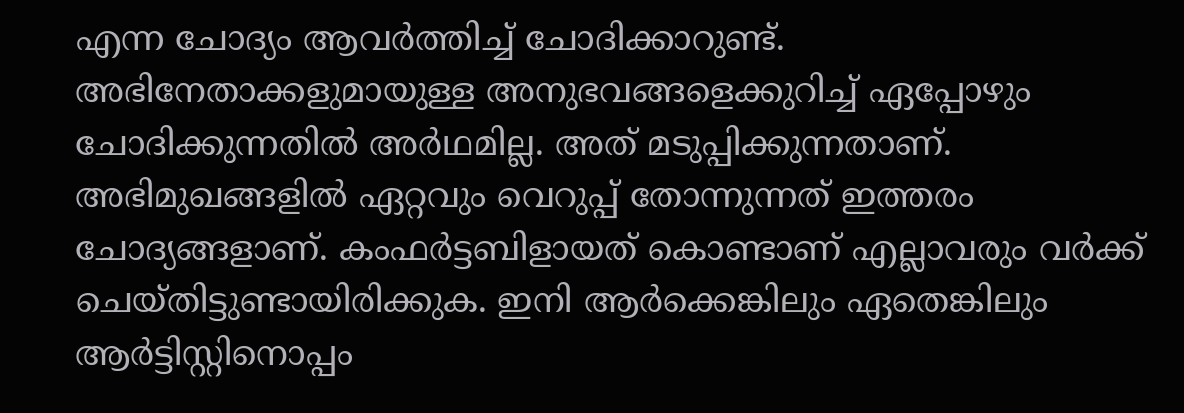എന്ന ചോദ്യം ആവർത്തിച്ച് ചോദിക്കാറുണ്ട്. അഭിനേതാക്കളുമായുള്ള അനുഭവങ്ങളെക്കുറിച്ച് ഏപ്പോഴും ചോദിക്കുന്നതിൽ അർഥമില്ല. അത് മടുപ്പിക്കുന്നതാണ്. അഭിമുഖങ്ങളിൽ ഏറ്റവും വെറുപ്പ് തോന്നുന്നത് ഇത്തരം ചോദ്യങ്ങളാണ്. കംഫർട്ടബിളായത് കൊണ്ടാണ് എല്ലാവരും വർക്ക് ചെയ്തിട്ടുണ്ടായിരിക്കുക. ഇനി ആർക്കെങ്കിലും ഏതെങ്കിലും ആർട്ടിസ്റ്റിനൊപ്പം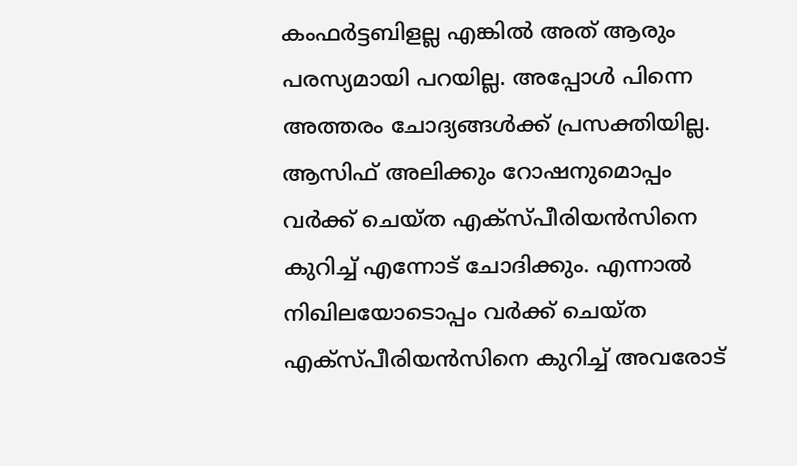കംഫർട്ടബിളല്ല എങ്കിൽ അത് ആരും പരസ്യമായി പറയില്ല. അപ്പോൾ പിന്നെ അത്തരം ചോദ്യങ്ങൾക്ക് പ്രസക്തിയില്ല. ആസിഫ് അലിക്കും റോഷനുമൊപ്പം വർക്ക് ചെയ്ത എക്സ്പീരിയൻസിനെ കുറിച്ച് എന്നോട് ചോദിക്കും. എന്നാൽ നിഖിലയോടൊപ്പം വർക്ക് ചെയ്ത എക്സ്പീരിയൻസിനെ കുറിച്ച് അവരോട്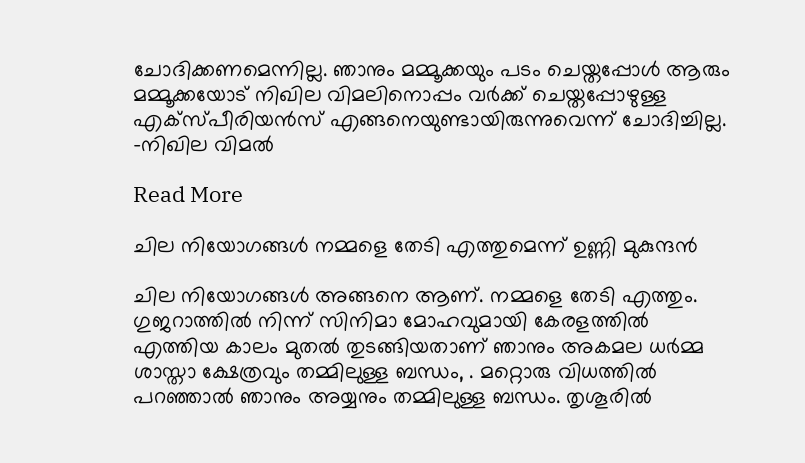ചോദിക്കണമെന്നില്ല. ഞാനും മമ്മൂക്കയും പടം ചെയ്തപ്പോൾ ആരും മമ്മൂക്കയോട് നിഖില വിമലിനൊപ്പം വർക്ക് ചെയ്തപ്പോഴുള്ള എക്സ്പീരിയൻസ് എങ്ങനെയുണ്ടായിരുന്നുവെന്ന് ചോദിച്ചില്ല. –നിഖില വിമൽ

Read More

ചില നിയോഗങ്ങള്‍ നമ്മളെ തേടി എത്തുമെന്ന് ഉണ്ണി മുകുന്ദൻ

ചില നിയോഗങ്ങള്‍ അങ്ങനെ ആണ്. നമ്മളെ തേടി എത്തും. ഗുജറാത്തില്‍ നിന്ന് സിനിമാ മോഹവുമായി കേരളത്തില്‍ എത്തിയ കാലം മുതല്‍ തുടങ്ങിയതാണ് ഞാനും അകമല ധര്‍മ്മ ശാസ്താ ക്ഷേത്രവും തമ്മിലുള്ള ബന്ധം, . മറ്റൊരു വിധത്തില്‍ പറഞ്ഞാല്‍ ഞാനും അയ്യനും തമ്മിലുള്ള ബന്ധം. തൃശൂരില്‍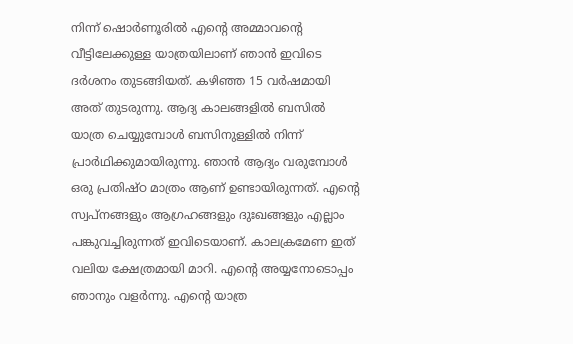നിന്ന് ഷൊര്‍ണൂരില്‍ എന്‍റെ അമ്മാവന്‍റെ വീട്ടിലേക്കുള്ള യാത്രയിലാണ് ഞാന്‍ ഇവിടെ ദര്‍ശനം തുടങ്ങിയത്. കഴിഞ്ഞ 15 വര്‍ഷമായി അത് തുടരുന്നു. ആദ്യ കാലങ്ങളില്‍ ബസില്‍ യാത്ര ചെയ്യുമ്പോള്‍ ബസിനുള്ളില്‍ നിന്ന് പ്രാര്‍ഥിക്കുമായിരുന്നു. ഞാന്‍ ആദ്യം വരുമ്പോള്‍ ഒരു പ്രതിഷ്ഠ മാത്രം ആണ് ഉണ്ടായിരുന്നത്. എന്‍റെ സ്വപ്നങ്ങളും ആഗ്രഹങ്ങളും ദുഃഖങ്ങളും എല്ലാം പങ്കുവച്ചിരുന്നത് ഇവിടെയാണ്. കാലക്രമേണ ഇത് വലിയ ക്ഷേത്രമായി മാറി. എന്‍റെ അയ്യനോടൊപ്പം ഞാനും വളര്‍ന്നു. എന്‍റെ യാത്ര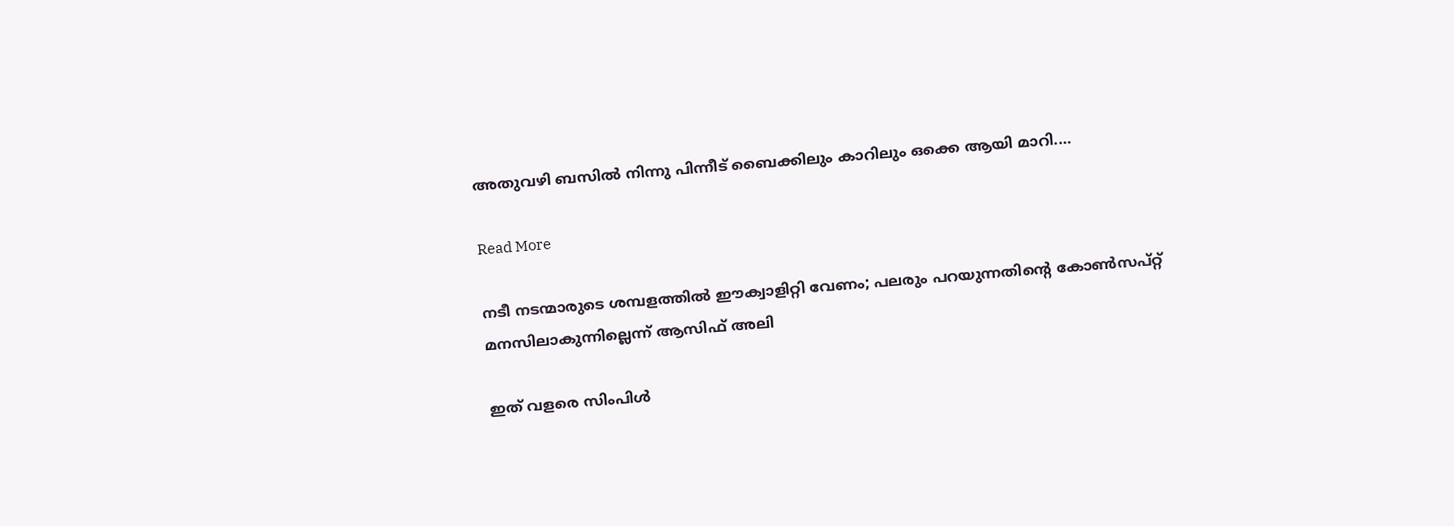അതുവഴി ബസില്‍ നിന്നു പിന്നീട് ബൈക്കിലും കാറിലും ഒക്കെ ആയി മാറി.…

Read More

നടീ നടന്മാരുടെ ശമ്പളത്തിൽ ഈക്വാളിറ്റി വേണം; പലരും പറയുന്നതിന്‍റെ കോൺസപ്റ്റ് മനസിലാകുന്നില്ലെന്ന് ആസിഫ് അലി

ഇത് വളരെ സിംപിൾ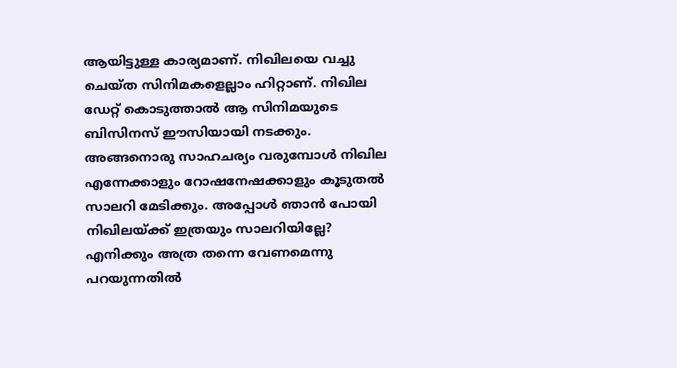ആയിട്ടുള്ള കാര്യമാണ്. നിഖിലയെ വച്ചു ചെയ്ത സിനിമകളെല്ലാം ഹിറ്റാണ്. നിഖില ഡേറ്റ് കൊടുത്താൽ ആ സിനിമയുടെ ബിസിനസ് ഈസിയായി നടക്കും. അങ്ങനൊരു സാഹചര്യം വരുമ്പോൾ നിഖില എന്നേക്കാളും റോഷനേഷക്കാളും കൂടുതൽ സാലറി മേടിക്കും. അപ്പോൾ ഞാൻ‌ പോയി നിഖിലയ്ക്ക് ഇത്രയും സാലറിയില്ലേ? എനിക്കും അത്ര തന്നെ വേണമെന്നു പറയുന്നതിൽ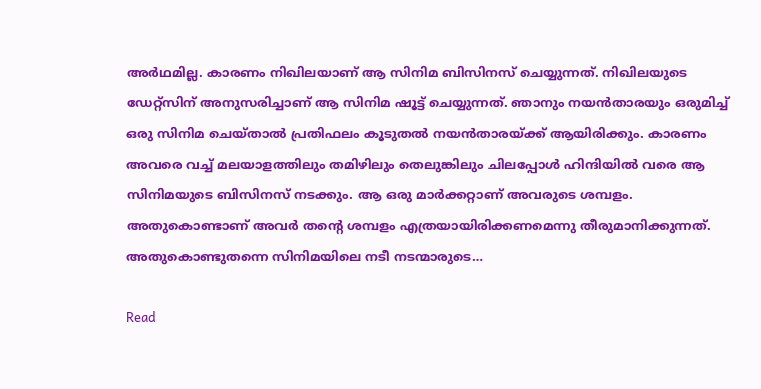അർഥമില്ല. കാരണം നിഖിലയാണ് ആ സിനിമ ബിസിനസ് ചെയ്യുന്നത്. നിഖിലയുടെ ഡേറ്റ്സിന് അനുസരിച്ചാണ് ആ സിനിമ ഷൂട്ട് ചെയ്യുന്നത്. ഞാനും നയൻതാരയും ഒരുമിച്ച് ഒരു സിനിമ ചെയ്താൽ പ്രതിഫലം കൂടുതൽ നയൻതാരയ്ക്ക് ആയിരിക്കും. കാരണം അവരെ വച്ച് മലയാളത്തിലും തമിഴിലും തെലുങ്കിലും ചിലപ്പോൾ ഹിന്ദിയിൽ വരെ ആ സിനിമയുടെ ബിസിനസ് നടക്കും. ആ ഒരു മാർക്കറ്റാണ് അവരുടെ ശമ്പളം. അതുകൊണ്ടാണ് അവർ തന്‍റെ ശമ്പളം എത്രയായിരിക്കണമെന്നു തീരുമാനിക്കുന്നത്. അതുകൊണ്ടുതന്നെ സിനിമയിലെ നടീ നടന്മാരുടെ…

Read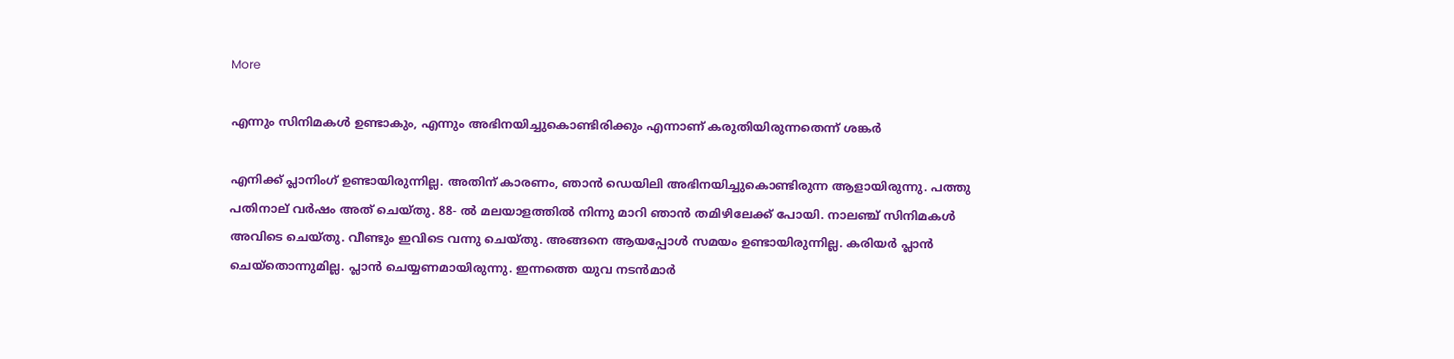More

എന്നും സിനിമകൾ ഉണ്ടാകും, എന്നും അഭിനയിച്ചുകൊണ്ടിരിക്കും എന്നാണ് കരുതിയിരുന്നതെന്ന് ശങ്കർ

എനിക്ക് പ്ലാനിംഗ് ഉണ്ടായിരുന്നില്ല. അതിന് കാരണം, ഞാൻ ഡെയിലി അഭിനയിച്ചുകൊണ്ടിരുന്ന ആളായിരുന്നു. പത്തു പതിനാല് വർഷം അത് ചെയ്തു. 88- ൽ മലയാളത്തിൽ നിന്നു മാറി ഞാൻ തമിഴിലേക്ക് പോയി. നാലഞ്ച് സിനിമകൾ അവിടെ ചെയ്തു. വീണ്ടും ഇവിടെ വന്നു ചെയ്‌തു. അങ്ങനെ ആയപ്പോൾ സമയം ഉണ്ടായിരുന്നില്ല. കരിയർ പ്ലാൻ ചെയ്‌തൊന്നുമില്ല. പ്ലാൻ ചെയ്യണമായിരുന്നു. ഇന്നത്തെ യുവ നടൻമാർ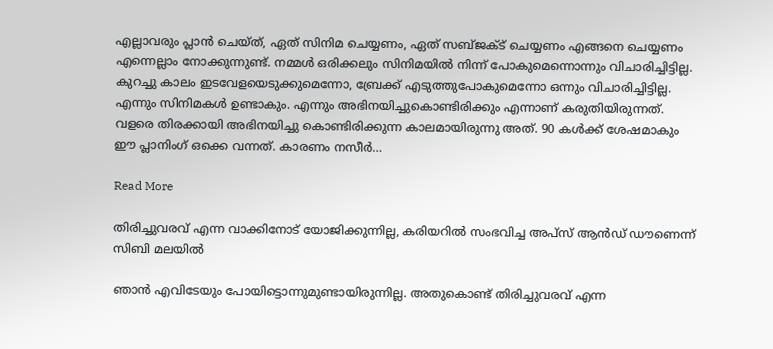എല്ലാവരും പ്ലാൻ ചെയ്ത്, ഏത് സിനിമ ചെയ്യണം, ഏത് സബ്ജക്ട് ചെയ്യണം എങ്ങനെ ചെയ്യണം എന്നെല്ലാം നോക്കുന്നുണ്ട്. നമ്മൾ ഒരിക്കലും സിനിമയിൽ നിന്ന് പോകുമെന്നൊന്നും വിചാരിച്ചിട്ടില്ല. കുറച്ചു കാലം ഇടവേളയെടുക്കുമെന്നോ, ബ്രേക്ക് എടുത്തുപോകുമെന്നോ ഒന്നും വിചാരിച്ചിട്ടില്ല. എന്നും സിനിമകൾ ഉണ്ടാകും. എന്നും അഭിനയിച്ചുകൊണ്ടിരിക്കും എന്നാണ് കരുതിയിരുന്നത്. വളരെ തിരക്കായി അഭിനയിച്ചു കൊണ്ടിരിക്കുന്ന കാലമായിരുന്നു അത്. 90 കൾക്ക് ശേഷമാകും ഈ പ്ലാനിംഗ് ഒക്കെ വന്നത്. കാരണം നസീർ…

Read More

തിരിച്ചുവരവ് എന്ന വാക്കിനോട് യോജിക്കുന്നില്ല, കരിയറിൽ സംഭവിച്ച അപ്സ് ആൻഡ് ഡൗണെന്ന് സിബി മലയിൽ

ഞാൻ എവിടേയും പോയിട്ടൊന്നുമുണ്ടായിരുന്നില്ല. അതുകൊണ്ട് തിരിച്ചുവരവ് എന്ന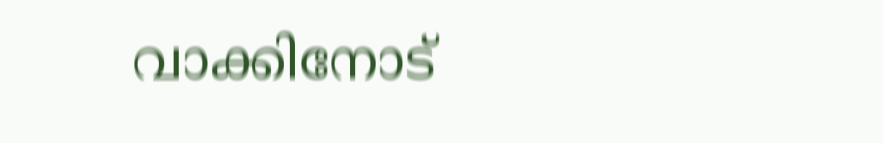വാക്കിനോട്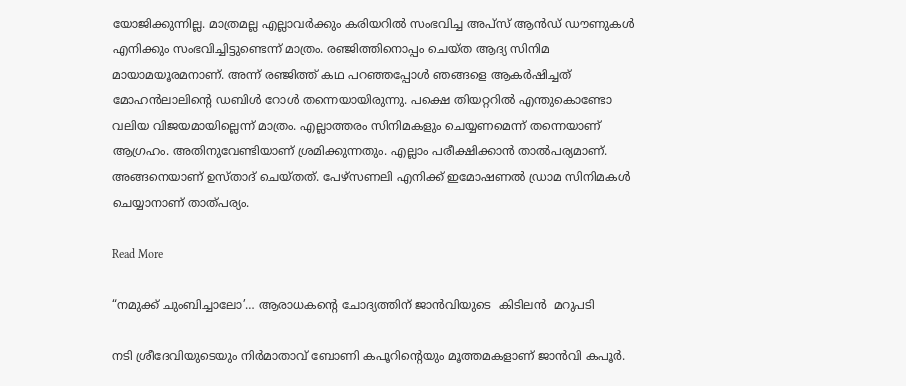യോജിക്കുന്നില്ല. മാത്രമല്ല എല്ലാവർക്കും കരിയറിൽ സംഭവിച്ച അപ്സ് ആൻഡ് ഡൗണുകൾ എനിക്കും സംഭവിച്ചിട്ടുണ്ടെന്ന് മാത്രം. രഞ്ജിത്തിനൊപ്പം ചെയ്ത ആദ്യ സിനിമ മായാമയൂരമനാണ്. അന്ന് രഞ്ജിത്ത് കഥ പറഞ്ഞപ്പോൾ ഞങ്ങളെ ആകർഷിച്ചത് മോഹൻലാലിന്‍റെ ഡബിൾ റോൾ തന്നെയായിരുന്നു. പക്ഷെ തിയറ്ററിൽ എന്തുകൊണ്ടോ വലിയ വിജയമായില്ലെന്ന് മാത്രം. എല്ലാത്തരം സിനിമകളും ചെയ്യണമെന്ന് തന്നെയാണ് ആഗ്രഹം. അതിനുവേണ്ടിയാണ് ശ്രമിക്കുന്നതും. എല്ലാം പരീക്ഷിക്കാൻ താൽപര്യമാണ്. അങ്ങനെയാണ് ഉസ്താദ് ചെയ്തത്. പേഴ്സണലി എനിക്ക് ഇമോഷണൽ ഡ്രാമ സിനിമകൾ ചെയ്യാനാണ് താത്പര്യം.

Read More

“നമുക്ക് ചുംബിച്ചാലോ’… ആരാധകന്‍റെ ചോദ്യത്തിന് ജാൻവിയുടെ  കിടിലൻ  മറുപടി

നടി ശ്രീദേവിയുടെയും നിര്‍മാതാവ് ബോണി കപൂറിന്‍റെയും മൂത്തമകളാണ് ജാന്‍വി കപൂര്‍.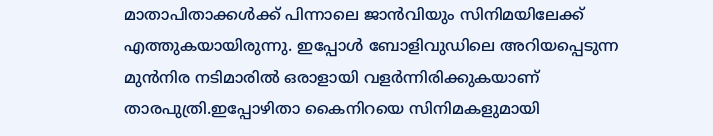മാതാപിതാക്കള്‍ക്ക് പിന്നാലെ ജാന്‍വിയും സിനിമയിലേക്ക് എത്തുകയായിരുന്നു. ഇപ്പോള്‍ ബോളിവുഡിലെ അറിയപ്പെടുന്ന മുന്‍നിര നടിമാരില്‍ ഒരാളായി വളര്‍ന്നിരിക്കുകയാണ് താരപുത്രി.ഇപ്പോഴിതാ കൈനിറയെ സിനിമകളുമായി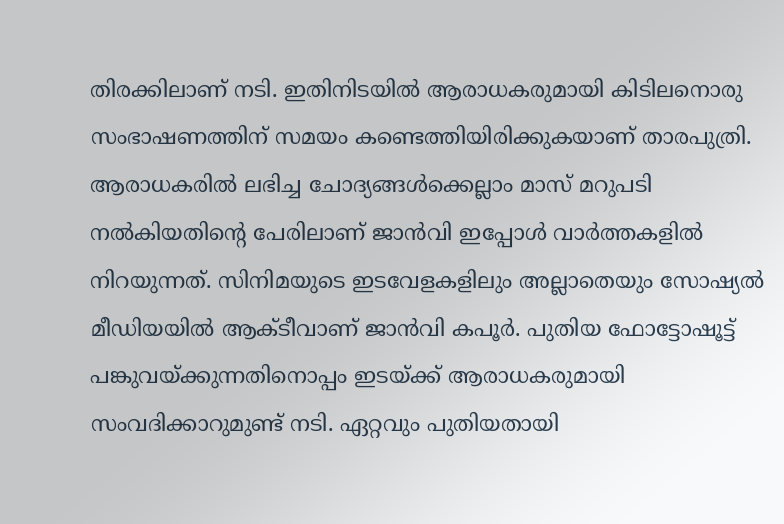തിരക്കിലാണ് നടി. ഇതിനിടയില്‍ ആരാധകരുമായി കിടിലനൊരു സംഭാഷണത്തിന് സമയം കണ്ടെത്തിയിരിക്കുകയാണ് താരപുത്രി. ആരാധകരിൽ ലഭിച്ച ചോദ്യങ്ങൾക്കെല്ലാം മാസ് മറുപടി നൽകിയതിന്‍റെ പേരിലാണ് ജാൻവി ഇപ്പോൾ വാർത്തകളിൽ നിറയുന്നത്. സിനിമയുടെ ഇടവേളകളിലും അല്ലാതെയും സോഷ്യല്‍ മീഡിയയില്‍ ആക്ടീവാണ് ജാന്‍വി കപൂര്‍. പുതിയ ഫോട്ടോഷൂട്ട് പങ്കുവയ്ക്കുന്നതിനൊപ്പം ഇടയ്ക്ക് ആരാധകരുമായി സംവദിക്കാറുമുണ്ട് നടി. ഏറ്റവും പുതിയതായി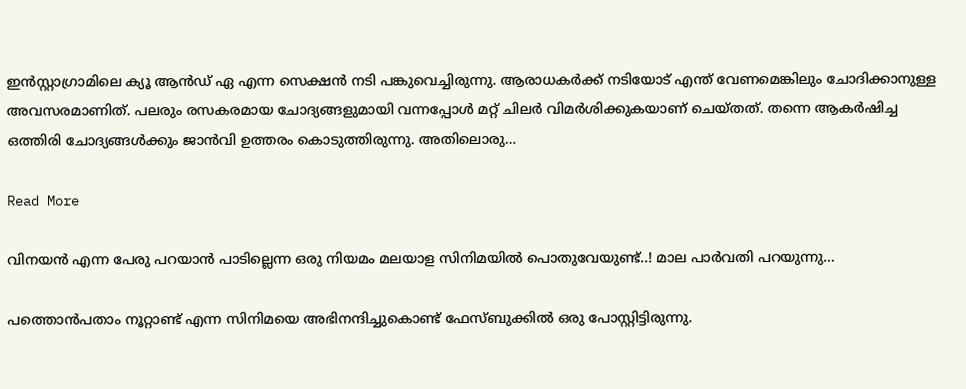ഇന്‍സ്റ്റാഗ്രാമിലെ ക്യൂ ആന്‍ഡ് ഏ എന്ന സെക്ഷന്‍ നടി പങ്കുവെച്ചിരുന്നു. ആരാധകര്‍ക്ക് നടിയോട് എന്ത് വേണമെങ്കിലും ചോദിക്കാനുള്ള അവസരമാണിത്. പലരും രസകരമായ ചോദ്യങ്ങളുമായി വന്നപ്പോള്‍ മറ്റ് ചിലര്‍ വിമര്‍ശിക്കുകയാണ് ചെയ്തത്. തന്നെ ആകര്‍ഷിച്ച ഒത്തിരി ചോദ്യങ്ങള്‍ക്കും ജാന്‍വി ഉത്തരം കൊടുത്തിരുന്നു. അതിലൊരു…

Read More

വിനയന്‍ എന്ന പേരു പറയാന്‍ പാടില്ലെന്ന ഒരു നിയമം മലയാള സിനിമയില്‍ പൊതുവേയുണ്ട്..! മാല പാർവതി പറയുന്നു…

പത്തൊന്‍പതാം നൂറ്റാണ്ട് എന്ന സിനിമയെ അഭിനന്ദിച്ചുകൊണ്ട് ഫേസ്ബുക്കില്‍ ഒരു പോസ്റ്റിട്ടിരുന്നു.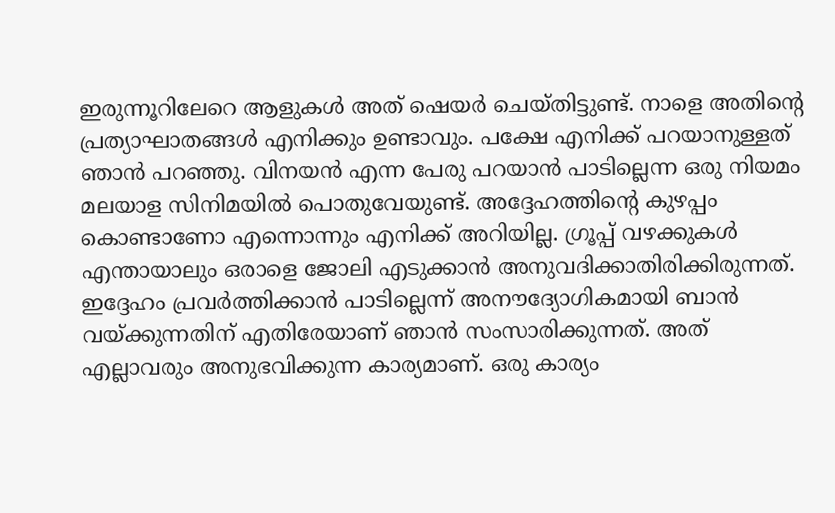ഇരുന്നൂറിലേറെ ആളുകള്‍ അത് ഷെയർ ചെയ്തിട്ടുണ്ട്. നാളെ അതിന്‍റെ പ്രത്യാഘാതങ്ങള്‍ എനിക്കും ഉണ്ടാവും. പക്ഷേ എനിക്ക് പറയാനുള്ളത് ഞാന്‍ പറഞ്ഞു. വിനയന്‍ എന്ന പേരു പറയാന്‍ പാടില്ലെന്ന ഒരു നിയമം മലയാള സിനിമയില്‍ പൊതുവേയുണ്ട്. അദ്ദേഹത്തിന്‍റെ കുഴപ്പം കൊണ്ടാണോ എന്നൊന്നും എനിക്ക് അറിയില്ല. ഗ്രൂപ്പ് വഴക്കുകള്‍ എന്തായാലും ഒരാളെ ജോലി എടുക്കാന്‍ അനുവദിക്കാതിരിക്കിരുന്നത്. ഇദ്ദേഹം പ്രവർത്തിക്കാന്‍ പാടില്ലെന്ന് അനൗദ്യോഗികമായി ബാന്‍ വയ്ക്കുന്നതിന് എതിരേയാണ് ഞാന്‍ സംസാരിക്കുന്നത്. അത് എല്ലാവരും അനുഭവിക്കുന്ന കാര്യമാണ്. ഒരു കാര്യം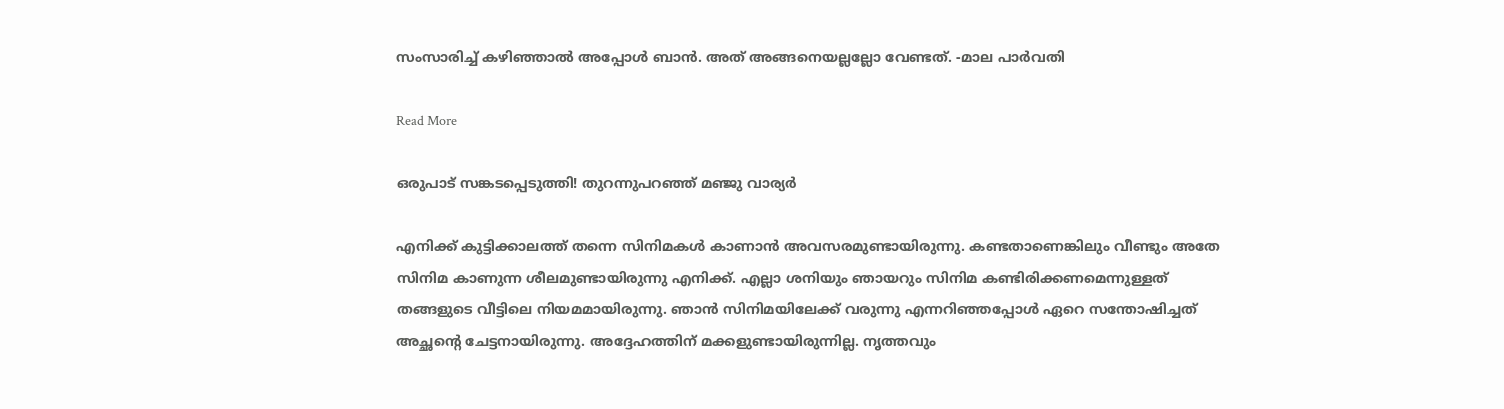സംസാരിച്ച് കഴിഞ്ഞാല്‍ അപ്പോള്‍ ബാന്‍. അത് അങ്ങനെയല്ലല്ലോ വേണ്ടത്. -മാല പാർവതി

Read More

ഒരുപാട് സങ്കടപ്പെടുത്തി! തുറന്നുപറഞ്ഞ് മഞ്ജു വാര്യര്‍

എനിക്ക് കുട്ടിക്കാലത്ത് തന്നെ സിനിമകള്‍ കാണാന്‍ അവസരമുണ്ടായിരുന്നു. കണ്ടതാണെങ്കിലും വീണ്ടും അതേ സിനിമ കാണുന്ന ശീലമുണ്ടായിരുന്നു എനിക്ക്. എല്ലാ ശനിയും ഞായറും സിനിമ കണ്ടിരിക്കണമെന്നുള്ളത് തങ്ങളുടെ വീട്ടിലെ നിയമമായിരുന്നു. ഞാന്‍ സിനിമയിലേക്ക് വരുന്നു എന്നറിഞ്ഞപ്പോള്‍ ഏറെ സന്തോഷിച്ചത് അച്ഛന്‍റെ ചേട്ടനായിരുന്നു. അദ്ദേഹത്തിന് മക്കളുണ്ടായിരുന്നില്ല. നൃത്തവും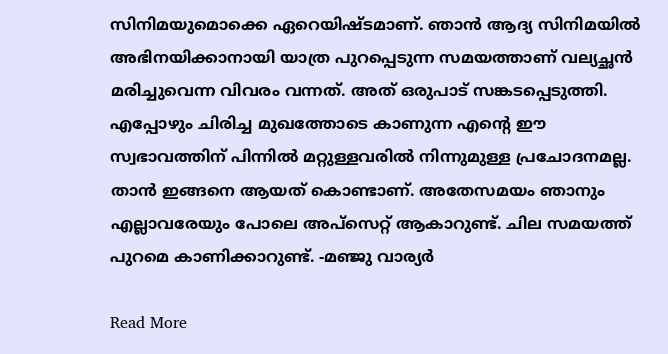സിനിമയുമൊക്കെ ഏറെയിഷ്ടമാണ്. ഞാന്‍ ആദ്യ സിനിമയില്‍ അഭിനയിക്കാനായി യാത്ര പുറപ്പെടുന്ന സമയത്താണ് വല്യച്ഛന്‍ മരിച്ചുവെന്ന വിവരം വന്നത്. അത് ഒരുപാട് സങ്കടപ്പെടുത്തി. എപ്പോഴും ചിരിച്ച മുഖത്തോടെ കാണുന്ന എന്‍റെ ഈ സ്വഭാവത്തിന് പിന്നില്‍ മറ്റുള്ളവരില്‍ നിന്നുമുള്ള പ്രചോദനമല്ല. താന്‍ ഇങ്ങനെ ആയത് കൊണ്ടാണ്. അതേസമയം ഞാനും എല്ലാവരേയും പോലെ അപ്‌സെറ്റ് ആകാറുണ്ട്. ചില സമയത്ത് പുറമെ കാണിക്കാറുണ്ട്. -മഞ്ജു വാര്യർ

Read More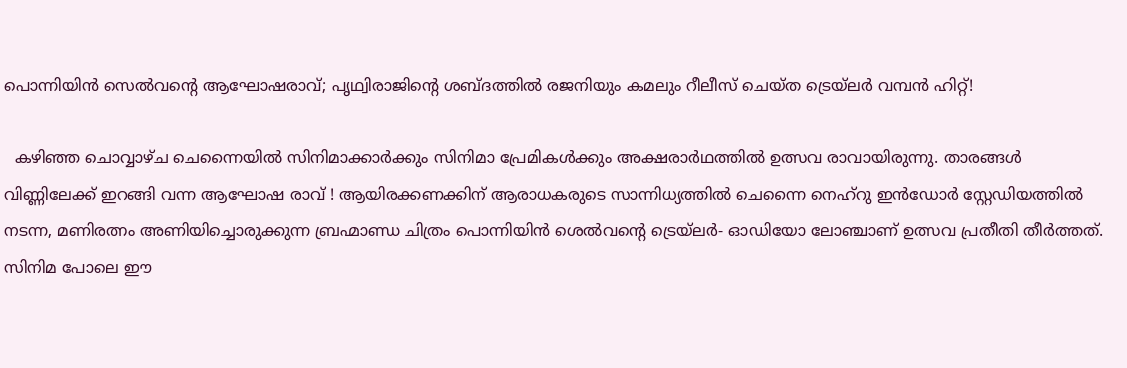പൊന്നിയിൻ സെൽവന്‍റെ ആഘോഷരാവ്; പൃഥ്വിരാജിന്‍റെ ശബ്ദത്തിൽ രജനിയും കമലും റീലീസ് ചെയ്ത ട്രെയ്‌ലർ വമ്പൻ ഹിറ്റ്!

  കഴിഞ്ഞ ചൊവ്വാഴ്ച ചെന്നൈയിൽ സിനിമാക്കാർക്കും സിനിമാ പ്രേമികൾക്കും അക്ഷരാർഥത്തിൽ ഉത്സവ രാവായിരുന്നു. താരങ്ങൾ വിണ്ണിലേക്ക് ഇറങ്ങി വന്ന ആഘോഷ രാവ് ! ആയിരക്കണക്കിന് ആരാധകരുടെ സാന്നിധ്യത്തിൽ ചെന്നൈ നെഹ്റു ഇൻഡോർ സ്റ്റേഡിയത്തിൽ നടന്ന, മണിരത്നം അണിയിച്ചൊരുക്കുന്ന ബ്രഹ്മാണ്ഡ ചിത്രം പൊന്നിയിൻ ശെൽവന്‍റെ ട്രെയ്‌ലർ- ഓഡിയോ ലോഞ്ചാണ് ഉത്സവ പ്രതീതി തീർത്തത്. സിനിമ പോലെ ഈ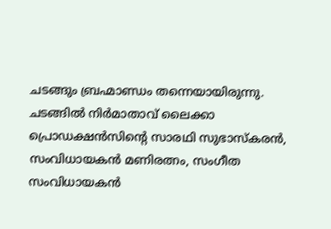ചടങ്ങും ബ്രഹ്മാണ്ഡം തന്നെയായിരുന്നു. ചടങ്ങിൽ നിർമാതാവ് ലൈക്കാ പ്രൊഡക്ഷൻസിന്‍റെ സാരഥി സുഭാസ്കരൻ, സംവിധായകൻ മണിരത്നം, സംഗീത സംവിധായകൻ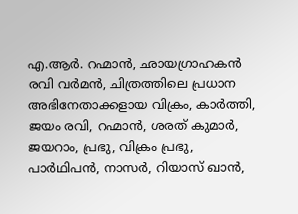എ.ആർ. റഹ്മാൻ, ഛായഗ്രാഹകൻ രവി വർമൻ, ചിത്രത്തിലെ പ്രധാന അഭിനേതാക്കളായ വിക്രം, കാർത്തി, ജയം രവി, റഹ്മാൻ, ശരത് കുമാർ, ജയറാം, പ്രഭു, വിക്രം പ്രഭു, പാർഥിപൻ, നാസർ, റിയാസ് ഖാൻ,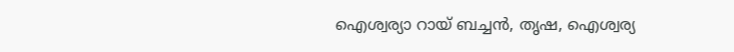ഐശ്വര്യാ റായ് ബച്ചൻ, തൃഷ, ഐശ്വര്യ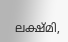ലക്ഷ്മി,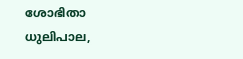ശോഭിതാ ധുലിപാല,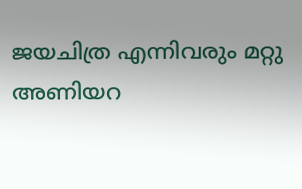ജയചിത്ര എന്നിവരും മറ്റു അണിയറ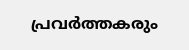പ്രവർത്തകരും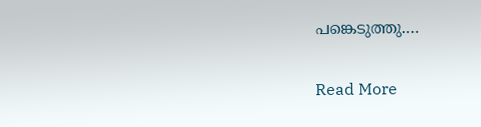പങ്കെടുത്തു.…

Read More